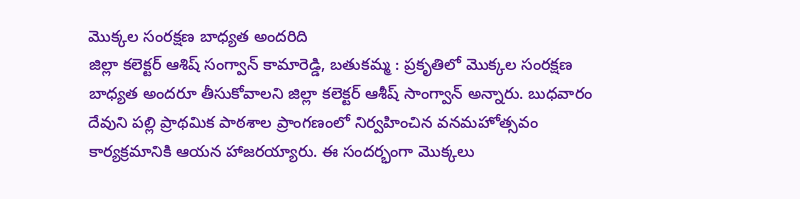మొక్కల సంరక్షణ బాధ్యత అందరిది
జిల్లా కలెక్టర్ ఆశిష్ సంగ్వాన్ కామారెడ్డి, బతుకమ్మ : ప్రకృతిలో మొక్కల సంరక్షణ బాధ్యత అందరూ తీసుకోవాలని జిల్లా కలెక్టర్ ఆశీష్ సాంగ్వాన్ అన్నారు. బుధవారం దేవుని పల్లి ప్రాథమిక పాఠశాల ప్రాంగణంలో నిర్వహించిన వనమహోత్సవం కార్యక్రమానికి ఆయన హాజరయ్యారు. ఈ సందర్భంగా మొక్కలు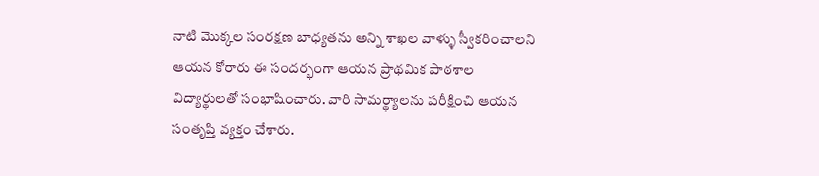నాటి మొక్కల సంరక్షణ బాధ్యతను అన్ని శాఖల వాళ్ళు స్వీకరించాలని ఆయన కోరారు ఈ సందర్భంగా ఆయన ప్రాథమిక పాఠశాల విద్యార్థులతో సంభాషించారు. వారి సామర్థ్యాలను పరీక్షించి ఆయన సంతృప్తి వ్యక్తం చేశారు.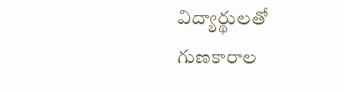విద్యార్థులతో గుణకారాల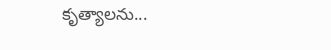కృత్యాలను...